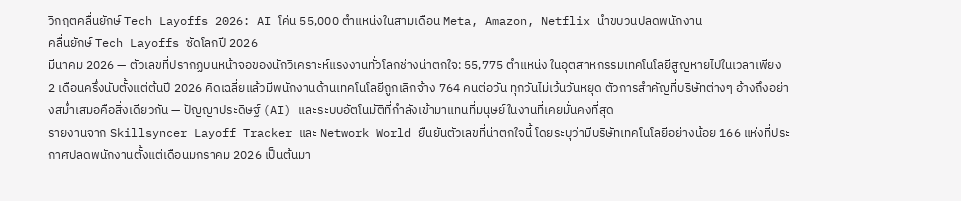วิกฤตคลื่นยักษ์ Tech Layoffs 2026: AI โค่น 55,000 ตำแหน่งในสามเดือน Meta, Amazon, Netflix นำขบวนปลดพนักงาน
คลื่นยักษ์ Tech Layoffs ซัดโลกปี 2026
มีนาคม 2026 — ตัวเลขที่ปรากฏบนหน้าจอของนักวิเคราะห์แรงงานทั่วโลกช่างน่าตกใจ: 55,775 ตำแหน่ง ในอุตสาหกรรมเทคโนโลยีสูญหายไปในเวลาเพียง 2 เดือนครึ่งนับตั้งแต่ต้นปี 2026 คิดเฉลี่ยแล้วมีพนักงานด้านเทคโนโลยีถูกเลิกจ้าง 764 คนต่อวัน ทุกวันไม่เว้นวันหยุด ตัวการสำคัญที่บริษัทต่างๆ อ้างถึงอย่างสม่ำเสมอคือสิ่งเดียวกัน — ปัญญาประดิษฐ์ (AI) และระบบอัตโนมัติที่กำลังเข้ามาแทนที่มนุษย์ในงานที่เคยมั่นคงที่สุด
รายงานจาก Skillsyncer Layoff Tracker และ Network World ยืนยันตัวเลขที่น่าตกใจนี้ โดยระบุว่ามีบริษัทเทคโนโลยีอย่างน้อย 166 แห่งที่ประกาศปลดพนักงานตั้งแต่เดือนมกราคม 2026 เป็นต้นมา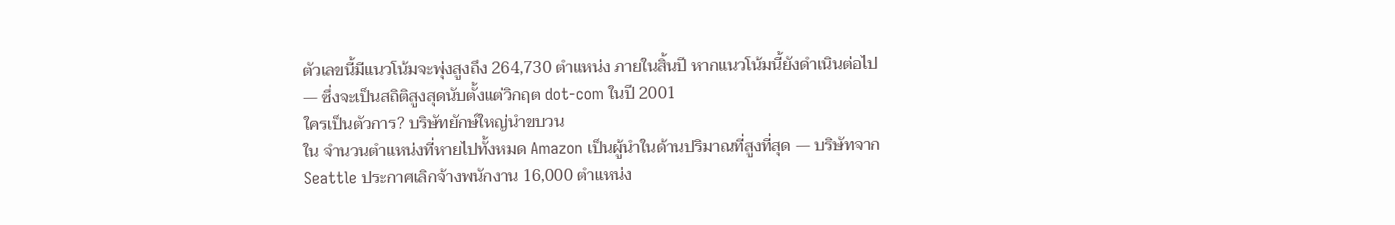ตัวเลขนี้มีแนวโน้มจะพุ่งสูงถึง 264,730 ตำแหน่ง ภายในสิ้นปี หากแนวโน้มนี้ยังดำเนินต่อไป — ซึ่งจะเป็นสถิติสูงสุดนับตั้งแต่วิกฤต dot-com ในปี 2001
ใครเป็นตัวการ? บริษัทยักษ์ใหญ่นำขบวน
ใน จำนวนตำแหน่งที่หายไปทั้งหมด Amazon เป็นผู้นำในด้านปริมาณที่สูงที่สุด — บริษัทจาก Seattle ประกาศเลิกจ้างพนักงาน 16,000 ตำแหน่ง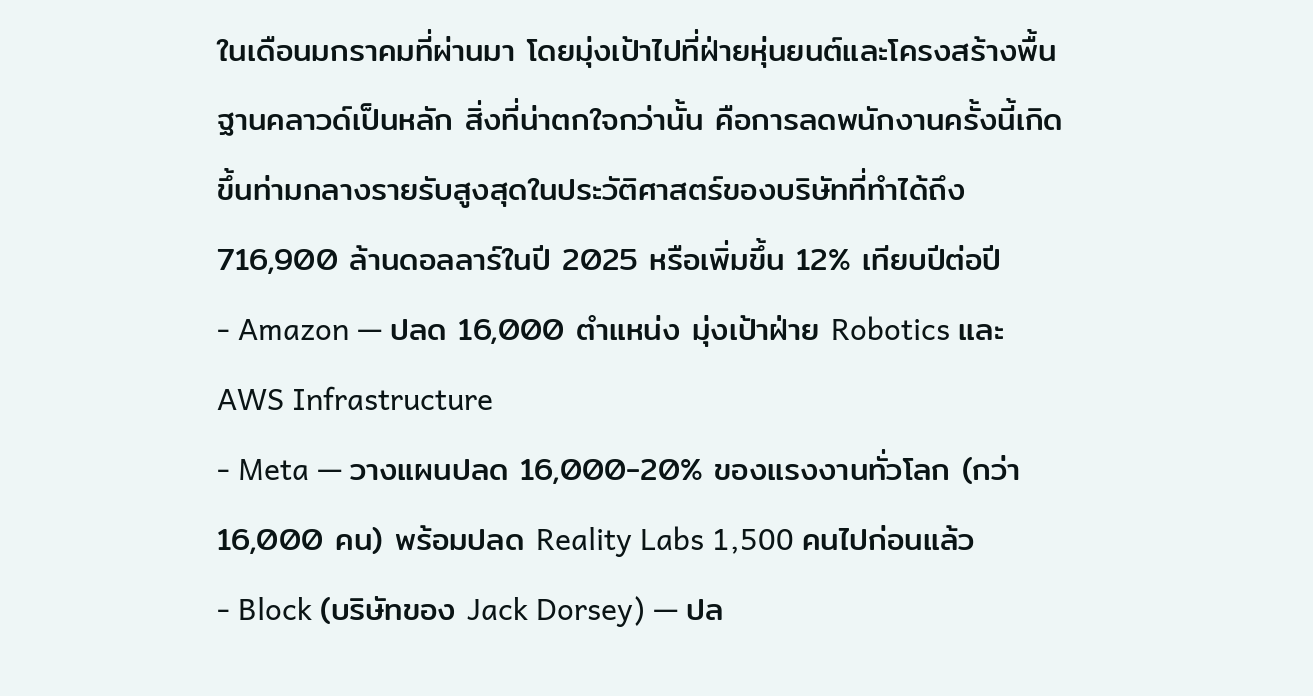ในเดือนมกราคมที่ผ่านมา โดยมุ่งเป้าไปที่ฝ่ายหุ่นยนต์และโครงสร้างพื้นฐานคลาวด์เป็นหลัก สิ่งที่น่าตกใจกว่านั้น คือการลดพนักงานครั้งนี้เกิดขึ้นท่ามกลางรายรับสูงสุดในประวัติศาสตร์ของบริษัทที่ทำได้ถึง 716,900 ล้านดอลลาร์ในปี 2025 หรือเพิ่มขึ้น 12% เทียบปีต่อปี
- Amazon — ปลด 16,000 ตำแหน่ง มุ่งเป้าฝ่าย Robotics และ AWS Infrastructure
- Meta — วางแผนปลด 16,000-20% ของแรงงานทั่วโลก (กว่า 16,000 คน) พร้อมปลด Reality Labs 1,500 คนไปก่อนแล้ว
- Block (บริษัทของ Jack Dorsey) — ปล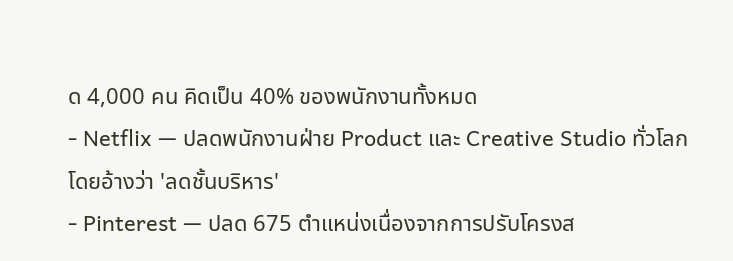ด 4,000 คน คิดเป็น 40% ของพนักงานทั้งหมด
- Netflix — ปลดพนักงานฝ่าย Product และ Creative Studio ทั่วโลก โดยอ้างว่า 'ลดชั้นบริหาร'
- Pinterest — ปลด 675 ตำแหน่งเนื่องจากการปรับโครงส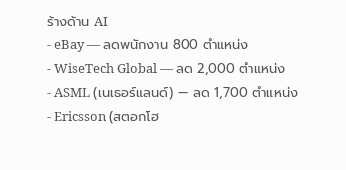ร้างด้าน AI
- eBay — ลดพนักงาน 800 ตำแหน่ง
- WiseTech Global — ลด 2,000 ตำแหน่ง
- ASML (เนเธอร์แลนด์) — ลด 1,700 ตำแหน่ง
- Ericsson (สตอกโฮ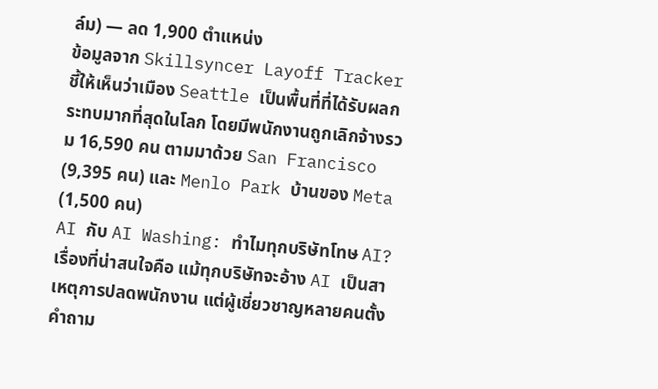ล์ม) — ลด 1,900 ตำแหน่ง
ข้อมูลจาก Skillsyncer Layoff Tracker ชี้ให้เห็นว่าเมือง Seattle เป็นพื้นที่ที่ได้รับผลกระทบมากที่สุดในโลก โดยมีพนักงานถูกเลิกจ้างรวม 16,590 คน ตามมาด้วย San Francisco (9,395 คน) และ Menlo Park บ้านของ Meta (1,500 คน)
AI กับ AI Washing: ทำไมทุกบริษัทโทษ AI?
เรื่องที่น่าสนใจคือ แม้ทุกบริษัทจะอ้าง AI เป็นสาเหตุการปลดพนักงาน แต่ผู้เชี่ยวชาญหลายคนตั้งคำถาม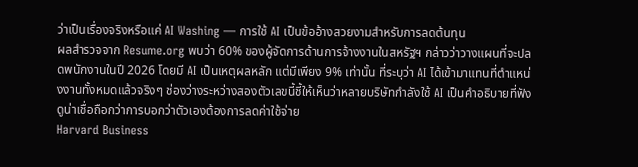ว่าเป็นเรื่องจริงหรือแค่ AI Washing — การใช้ AI เป็นข้ออ้างสวยงามสำหรับการลดต้นทุน
ผลสำรวจจาก Resume.org พบว่า 60% ของผู้จัดการด้านการจ้างงานในสหรัฐฯ กล่าวว่าวางแผนที่จะปลดพนักงานในปี 2026 โดยมี AI เป็นเหตุผลหลัก แต่มีเพียง 9% เท่านั้น ที่ระบุว่า AI ได้เข้ามาแทนที่ตำแหน่งงานทั้งหมดแล้วจริงๆ ช่องว่างระหว่างสองตัวเลขนี้ชี้ให้เห็นว่าหลายบริษัทกำลังใช้ AI เป็นคำอธิบายที่ฟังดูน่าเชื่อถือกว่าการบอกว่าตัวเองต้องการลดค่าใช้จ่าย
Harvard Business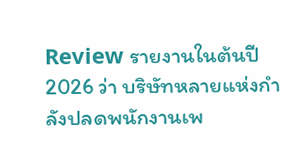Review รายงานในต้นปี 2026 ว่า บริษัทหลายแห่งกำลังปลดพนักงานเพ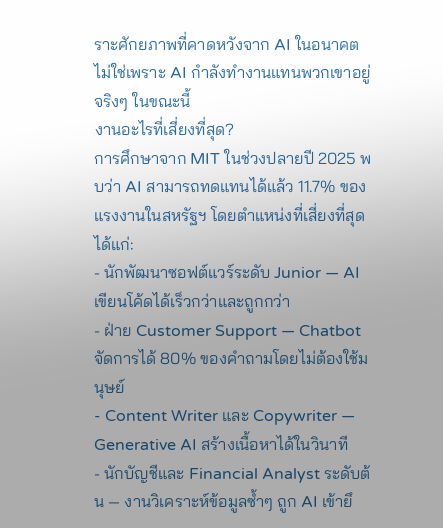ราะศักยภาพที่คาดหวังจาก AI ในอนาคต ไม่ใช่เพราะ AI กำลังทำงานแทนพวกเขาอยู่จริงๆ ในขณะนี้
งานอะไรที่เสี่ยงที่สุด?
การศึกษาจาก MIT ในช่วงปลายปี 2025 พบว่า AI สามารถทดแทนได้แล้ว 11.7% ของแรงงานในสหรัฐฯ โดยตำแหน่งที่เสี่ยงที่สุดได้แก่:
- นักพัฒนาซอฟต์แวร์ระดับ Junior — AI เขียนโค้ดได้เร็วกว่าและถูกกว่า
- ฝ่าย Customer Support — Chatbot จัดการได้ 80% ของคำถามโดยไม่ต้องใช้มนุษย์
- Content Writer และ Copywriter — Generative AI สร้างเนื้อหาได้ในวินาที
- นักบัญชีและ Financial Analyst ระดับต้น — งานวิเคราะห์ข้อมูลซ้ำๆ ถูก AI เข้ายึ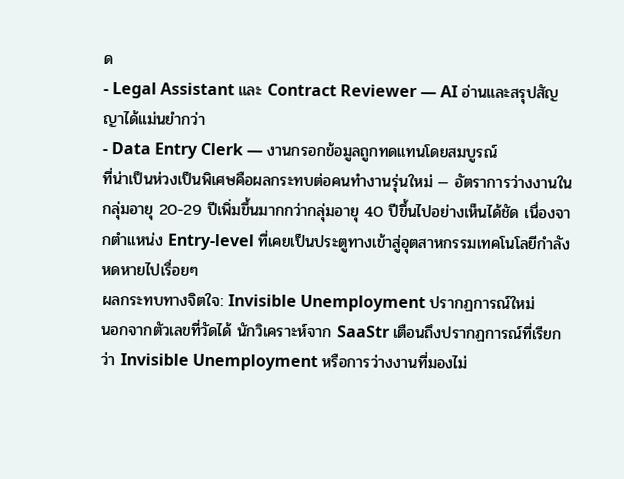ด
- Legal Assistant และ Contract Reviewer — AI อ่านและสรุปสัญญาได้แม่นยำกว่า
- Data Entry Clerk — งานกรอกข้อมูลถูกทดแทนโดยสมบูรณ์
ที่น่าเป็นห่วงเป็นพิเศษคือผลกระทบต่อคนทำงานรุ่นใหม่ — อัตราการว่างงานในกลุ่มอายุ 20-29 ปีเพิ่มขึ้นมากกว่ากลุ่มอายุ 40 ปีขึ้นไปอย่างเห็นได้ชัด เนื่องจากตำแหน่ง Entry-level ที่เคยเป็นประตูทางเข้าสู่อุตสาหกรรมเทคโนโลยีกำลังหดหายไปเรื่อยๆ
ผลกระทบทางจิตใจ: Invisible Unemployment ปรากฏการณ์ใหม่
นอกจากตัวเลขที่วัดได้ นักวิเคราะห์จาก SaaStr เตือนถึงปรากฏการณ์ที่เรียกว่า Invisible Unemployment หรือการว่างงานที่มองไม่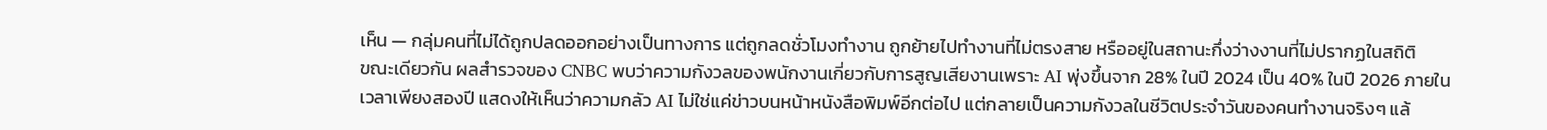เห็น — กลุ่มคนที่ไม่ได้ถูกปลดออกอย่างเป็นทางการ แต่ถูกลดชั่วโมงทำงาน ถูกย้ายไปทำงานที่ไม่ตรงสาย หรืออยู่ในสถานะกึ่งว่างงานที่ไม่ปรากฏในสถิติ
ขณะเดียวกัน ผลสำรวจของ CNBC พบว่าความกังวลของพนักงานเกี่ยวกับการสูญเสียงานเพราะ AI พุ่งขึ้นจาก 28% ในปี 2024 เป็น 40% ในปี 2026 ภายในเวลาเพียงสองปี แสดงให้เห็นว่าความกลัว AI ไม่ใช่แค่ข่าวบนหน้าหนังสือพิมพ์อีกต่อไป แต่กลายเป็นความกังวลในชีวิตประจำวันของคนทำงานจริงๆ แล้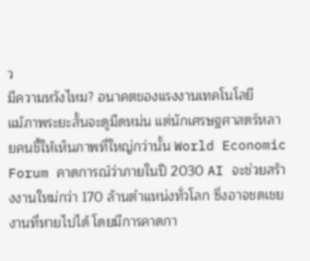ว
มีความหวังไหม? อนาคตของแรงงานเทคโนโลยี
แม้ภาพระยะสั้นจะดูมืดหม่น แต่นักเศรษฐศาสตร์หลายคนชี้ให้เห็นภาพที่ใหญ่กว่านั้น World Economic Forum คาดการณ์ว่าภายในปี 2030 AI จะช่วยสร้างงานใหม่กว่า 170 ล้านตำแหน่งทั่วโลก ซึ่งอาจชดเชยงานที่หายไปได้ โดยมีการคาดกา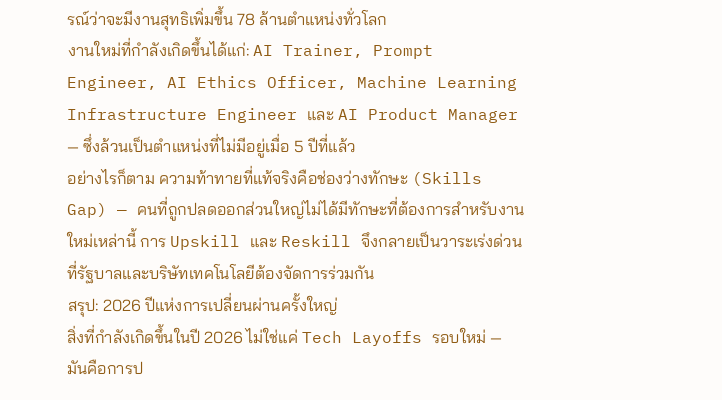รณ์ว่าจะมีงานสุทธิเพิ่มขึ้น 78 ล้านตำแหน่งทั่วโลก
งานใหม่ที่กำลังเกิดขึ้นได้แก่: AI Trainer, Prompt Engineer, AI Ethics Officer, Machine Learning Infrastructure Engineer และ AI Product Manager — ซึ่งล้วนเป็นตำแหน่งที่ไม่มีอยู่เมื่อ 5 ปีที่แล้ว
อย่างไรก็ตาม ความท้าทายที่แท้จริงคือช่องว่างทักษะ (Skills Gap) — คนที่ถูกปลดออกส่วนใหญ่ไม่ได้มีทักษะที่ต้องการสำหรับงานใหม่เหล่านี้ การ Upskill และ Reskill จึงกลายเป็นวาระเร่งด่วนที่รัฐบาลและบริษัทเทคโนโลยีต้องจัดการร่วมกัน
สรุป: 2026 ปีแห่งการเปลี่ยนผ่านครั้งใหญ่
สิ่งที่กำลังเกิดขึ้นในปี 2026 ไม่ใช่แค่ Tech Layoffs รอบใหม่ — มันคือการป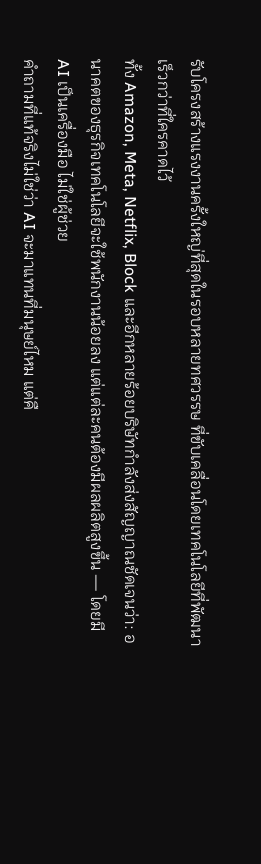รับโครงสร้างแรงงานครั้งใหญ่ที่สุดในรอบหลายทศวรรษ ที่ขับเคลื่อนโดยเทคโนโลยีที่พัฒนาเร็วกว่าที่ใครคาดไว้
ทั้ง Amazon, Meta, Netflix, Block และอีกหลายร้อยบริษัทกำลังส่งสัญญาณชัดเจนว่า: อนาคตของธุรกิจเทคโนโลยีจะใช้พนักงานน้อยลง แต่แต่ละคนต้องมีผลผลิตสูงขึ้น — โดยมี AI เป็นเครื่องมือ ไม่ใช่ผู้ช่วย
คำถามที่แท้จริงไม่ใช่ว่า AI จะมาแทนที่มนุษย์ไหม แต่คื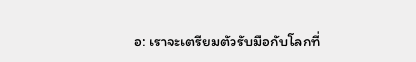อ: เราจะเตรียมตัวรับมือกับโลกที่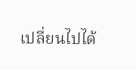เปลี่ยนไปได้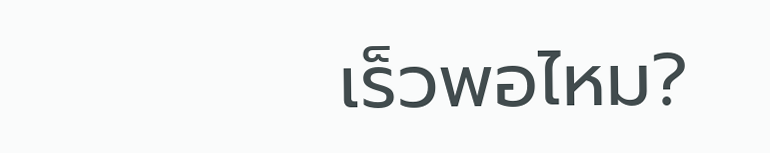เร็วพอไหม?